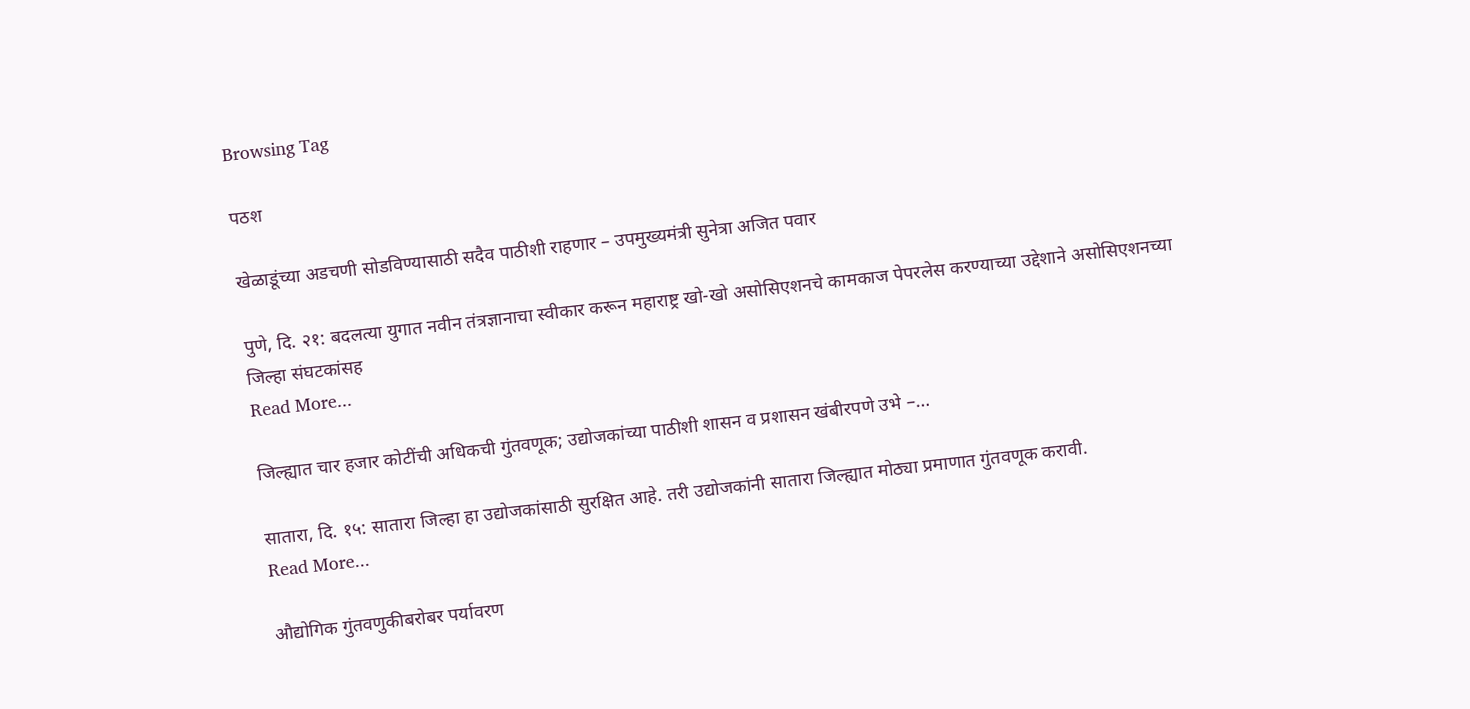Browsing Tag

पठश

खेळाडूंच्या अडचणी सोडविण्यासाठी सदैव पाठीशी राहणार – उपमुख्यमंत्री सुनेत्रा अजित पवार

पुणे, दि. २१: बदलत्या युगात नवीन तंत्रज्ञानाचा स्वीकार करून महाराष्ट्र खो-खो असोसिएशनचे कामकाज पेपरलेस करण्याच्या उद्देशाने असोसिएशनच्या जिल्हा संघटकांसह
Read More...

जिल्ह्यात चार हजार कोटींची अधिकची गुंतवणूक; उद्योजकांच्या पाठीशी शासन व प्रशासन खंबीरपणे उभे –…

सातारा, दि. १५: सातारा जिल्हा हा उद्योजकांसाठी सुरक्षित आहे. तरी उद्योजकांनी सातारा जिल्ह्यात मोठ्या प्रमाणात गुंतवणूक करावी.
Read More...

औद्योगिक गुंतवणुकीबरोबर पर्यावरण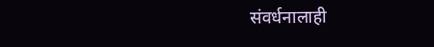संवर्धनालाही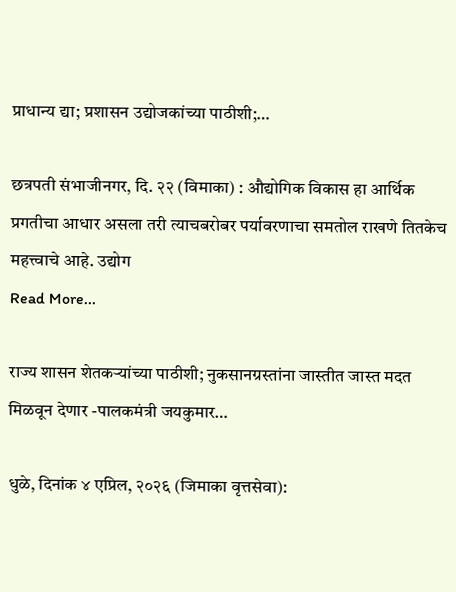प्राधान्य द्या; प्रशासन उद्योजकांच्या पाठीशी;…

छत्रपती संभाजीनगर, दि. २२ (विमाका) : औद्योगिक विकास हा आर्थिक प्रगतीचा आधार असला तरी त्याचबरोबर पर्यावरणाचा समतोल राखणे तितकेच महत्त्वाचे आहे. उद्योग
Read More...

राज्य शासन शेतकऱ्यांच्या पाठीशी; नुकसानग्रस्तांना जास्तीत जास्त मदत मिळवून देणार -पालकमंत्री जयकुमार…

धुळे, दिनांक ४ एप्रिल, २०२६ (जिमाका वृत्तसेवा):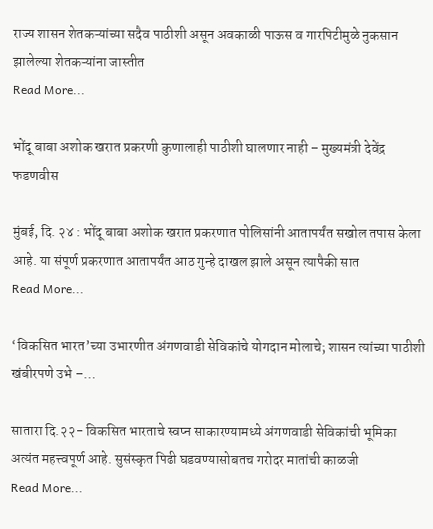राज्य शासन शेतकऱ्यांच्या सदैव पाठीशी असून अवकाळी पाऊस व गारपिटीमुळे नुकसान झालेल्या शेतकऱ्यांना जास्तीत
Read More...

भोंदू बाबा अशोक खरात प्रकरणी कुणालाही पाठीशी घालणार नाही – मुख्यमंत्री देवेंद्र फडणवीस

मुंबई, दि. २४ : भोंदू बाबा अशोक खरात प्रकरणात पोलिसांनी आतापर्यंत सखोल तपास केला आहे. या संपूर्ण प्रकरणात आतापर्यंत आठ गुन्हे दाखल झाले असून त्यापैकी सात
Read More...

‘विकसित भारत’च्या उभारणीत अंगणवाडी सेविकांचे योगदान मोलाचे; शासन त्यांच्या पाठीशी खंबीरपणे उभे –…

सातारा दि.२२- विकसित भारताचे स्वप्न साकारण्यामध्ये अंगणवाडी सेविकांची भूमिका अत्यंत महत्त्वपूर्ण आहे. सुसंस्कृत पिढी घडवण्यासोबतच गरोदर मातांची काळजी
Read More...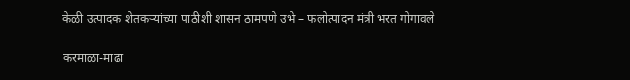केळी उत्पादक शेतकऱ्यांच्या पाठीशी शासन ठामपणे उभे – फलोत्पादन मंत्री भरत गोगावले

करमाळा-माढा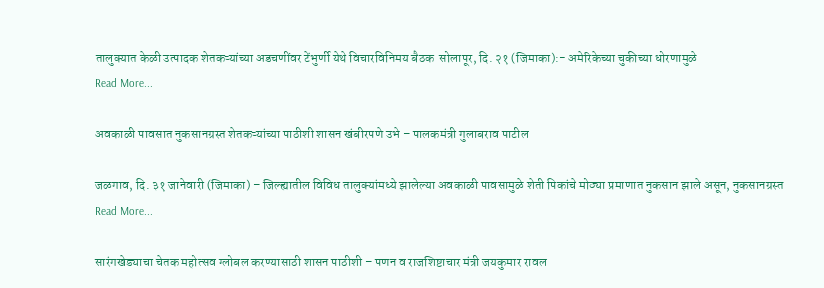तालुक्यात केळी उत्पादक शेतकऱ्यांच्या अडचणींवर टेंभुर्णी येथे विचारविनिमय बैठक  सोलापूर, दि. २१ (जिमाका):- अमेरिकेच्या चुकीच्या धोरणामुळे
Read More...

अवकाळी पावसात नुकसानग्रस्त शेतकऱ्यांच्या पाठीशी शासन खंबीरपणे उभे – पालकमंत्री गुलाबराव पाटील

जळगाव, दि. ३१ जानेवारी (जिमाका) – जिल्ह्यातील विविध तालुक्यांमध्ये झालेल्या अवकाळी पावसामुळे शेती पिकांचे मोठ्या प्रमाणात नुकसान झाले असून, नुकसानग्रस्त
Read More...

सारंगखेड्याचा चेतक महोत्सव ग्लोबल करण्यासाठी शासन पाठीशी – पणन व राजशिष्टाचार मंत्री जयकुमार रावल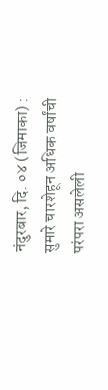नंदुरबार, दि. ०४ (जिमाका) : सुमारे चारशेहून अधिक वर्षांची परंपरा असलेली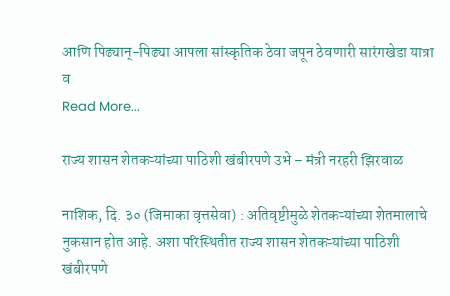आणि पिढ्यान्-पिढ्या आपला सांस्कृतिक ठेवा जपून ठेवणारी सारंगखेडा यात्रा व
Read More...

राज्य शासन शेतकऱ्यांच्या पाठिशी खंबीरपणे उभे – मंत्री नरहरी झिरवाळ

नाशिक, दि. ३० (जिमाका वृत्तसेवा) : अतिवृष्टीमुळे शेतकऱ्यांच्या शेतमालाचे नुकसान होत आहे. अशा परिस्थितीत राज्य शासन शेतकऱ्यांच्या पाठिशी खंबीरपणे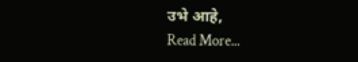उभे आहे,
Read More...